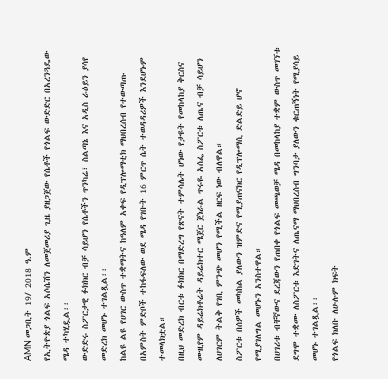AMN መጋቢት 19/ 2018 ዓ.ም
የኢትዮጵያ ጎልፍ አሶሴሽን ለመጀመሪያ ጊዜ ያዘጋጀው የሴቶች የጎልፍ ውድድር በአረንጓዴው ሜዳ ተካሂዷል፡፡
ውድድሩ ስፖርታዊ ፉክክር ብቻ ሳይሆን የሴቶችን ጥንካሬ፣ ስልጣኔ እና አዲስ ራዕይን ያሳየ መድረክ መሆኑ ተገልጿል፡፡
ከልዩ ልዩ የሀገር ውስጥ ተቋማትና ከዓለም አቀፍ የዲፕሎማቲክ ማህበረሰብ የተውጣጡ በአምስት ምድቦች ተከፋፍለው ወደ ሜዳ የገቡት 16 ምርጥ ሴት ተወዳዳሪዎች እንደሆኑም ተመላክቷል።
በዚህ መድረክ ብርቱ ፉክክር በማድረግ የጽናት ተምሳሌት ሆነው የታዩት የመከላከያ ቅርስና ሙዚየም ዳይሬክቶሬት ዳይሬክተር ሜጀር ጀነራል ጥሩዬ አሰፌ ስፖርቱ ለጤና ብቻ ሳይሆን ለሀገርም ትልቅ የገቢ ምንጭ መሆን የሚችል ዘርፍ ነው ብለዋል።
ስፖርቱ በሰዎች መካከል ያለውን ዝምድና የሚያጠናክር የዲፕሎማሲ ድልድይ ሆኖ የሚያገለግል መሆኑን አንስተዋል።
በሀገሪቱ ብቸኛውና ደረጃውን የጠበቀ የጎልፍ መጫወቻ ሜዳ በመከላከያ ተቋም ውስጥ መገኘቱ ደግሞ ተቋሙ ለስፖርቱ እድገትና ለጤናማ ማህበረሰብ ግንባታ ያለውን ቁርጠኝነት የሚያሳይ መሆኑ ተገልጿል፡፡
የጎልፍ ክለቡ ለሁሉም ክፍት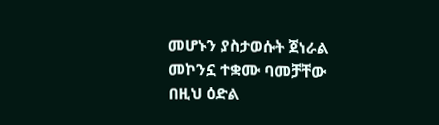መሆኑን ያስታወሱት ጀነራል መኮንኗ ተቋሙ ባመቻቸው በዚህ ዕድል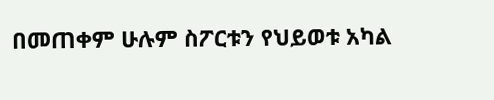በመጠቀም ሁሉም ስፖርቱን የህይወቱ አካል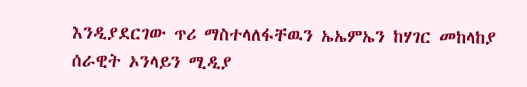እንዲያደርገው ጥሪ ማስተላለፋቸዉን ኤኤምኤን ከሃገር መከላከያ ሰራዊት ኦንላይን ሚዲያ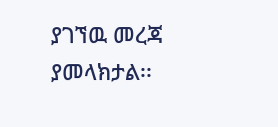ያገኘዉ መረጃ ያመላክታል፡፡